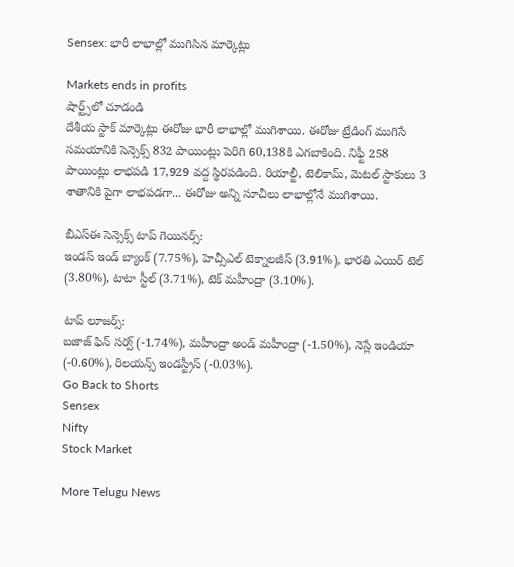Sensex: భారీ లాభాల్లో ముగిసిన మార్కెట్లు

Markets ends in profits
షార్ట్స్‌లో చూడండి
దేశీయ స్టాక్ మార్కెట్లు ఈరోజు భారీ లాభాల్లో ముగిశాయి. ఈరోజు ట్రేడింగ్ ముగిసే సమయానికి సెన్సెక్స్ 832 పాయింట్లు పెరిగి 60,138కి ఎగబాకింది. నిఫ్టీ 258 పాయింట్లు లాభపడి 17,929 వద్ద స్థిరపడింది. రియాల్టీ, టెలికామ్, మెటల్ స్టాకులు 3 శాతానికి పైగా లాభపడగా... ఈరోజు అన్ని సూచీలు లాభాల్లోనే ముగిశాయి.

బీఎస్ఈ సెన్సెక్స్ టాప్ గెయినర్స్:
ఇండస్ ఇండ్ బ్యాంక్ (7.75%), హెచ్సీఎల్ టెక్నాలజీస్ (3.91%), భారతి ఎయిర్ టెల్ (3.80%), టాటా స్టీల్ (3.71%), టెక్ మహీంద్రా (3.10%).

టాప్ లూజర్స్:
బజాజ్ ఫిన్ సర్వ్ (-1.74%), మహీంద్రా అండ్ మహీంద్రా (-1.50%), నెస్లే ఇండియా (-0.60%), రిలయన్స్ ఇండస్ట్రీస్ (-0.03%).
Go Back to Shorts
Sensex
Nifty
Stock Market

More Telugu News